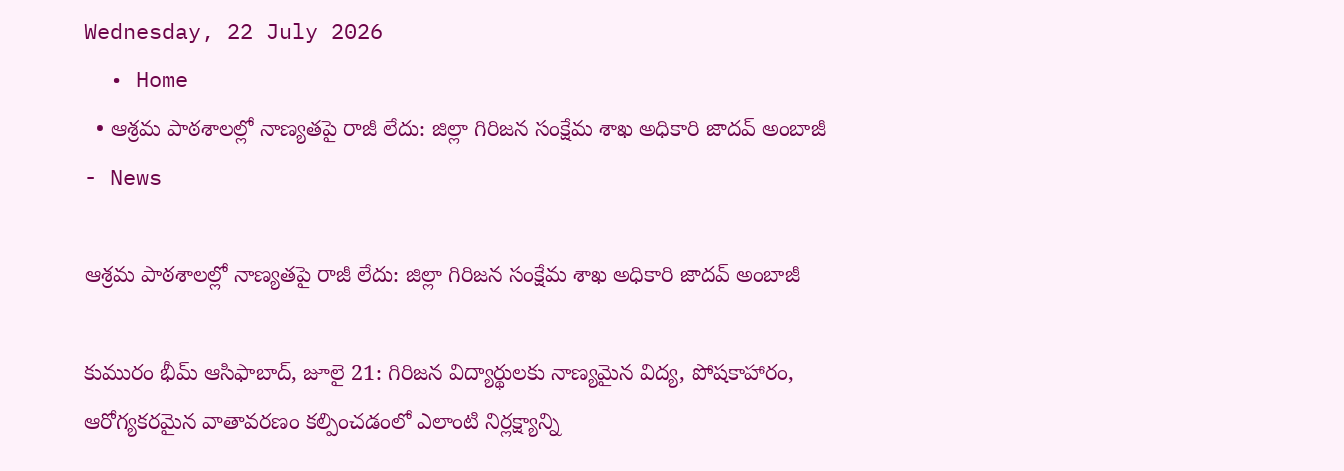Wednesday, 22 July 2026
  • Home
  • ఆశ్రమ పాఠశాలల్లో నాణ్యతపై రాజీ లేదు: జిల్లా గిరిజన సంక్షేమ శాఖ అధికారి జాదవ్ అంబాజీ
- News

ఆశ్రమ పాఠశాలల్లో నాణ్యతపై రాజీ లేదు: జిల్లా గిరిజన సంక్షేమ శాఖ అధికారి జాదవ్ అంబాజీ

కుమురం భీమ్ ఆసిఫాబాద్, జూలై 21: గిరిజన విద్యార్థులకు నాణ్యమైన విద్య, పోషకాహారం, ఆరోగ్యకరమైన వాతావరణం కల్పించడంలో ఎలాంటి నిర్లక్ష్యాన్ని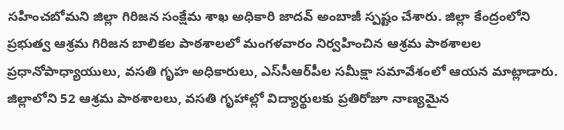సహించబోమని జిల్లా గిరిజన సంక్షేమ శాఖ అధికారి జాదవ్ అంబాజీ స్పష్టం చేశారు. జిల్లా కేంద్రంలోని ప్రభుత్వ ఆశ్రమ గిరిజన బాలికల పాఠశాలలో మంగళవారం నిర్వహించిన ఆశ్రమ పాఠశాలల ప్రధానోపాధ్యాయులు, వసతి గృహ అధికారులు, ఎస్‌సీఆర్‌పీల సమీక్షా సమావేశంలో ఆయన మాట్లాడారు. జిల్లాలోని 52 ఆశ్రమ పాఠశాలలు, వసతి గృహాల్లో విద్యార్థులకు ప్రతిరోజూ నాణ్యమైన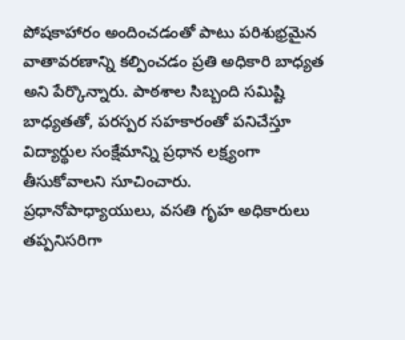పోషకాహారం అందించడంతో పాటు పరిశుభ్రమైన వాతావరణాన్ని కల్పించడం ప్రతి అధికారి బాధ్యత అని పేర్కొన్నారు. పాఠశాల సిబ్బంది సమిష్టి బాధ్యతతో, పరస్పర సహకారంతో పనిచేస్తూ విద్యార్థుల సంక్షేమాన్ని ప్రధాన లక్ష్యంగా తీసుకోవాలని సూచించారు. ప్రధానోపాధ్యాయులు, వసతి గృహ అధికారులు తప్పనిసరిగా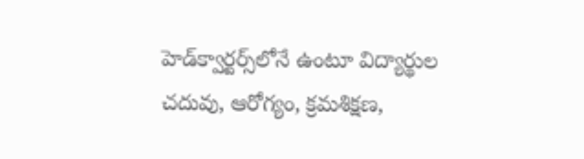హెడ్‌క్వార్టర్స్‌లోనే ఉంటూ విద్యార్థుల చదువు, ఆరోగ్యం, క్రమశిక్షణ,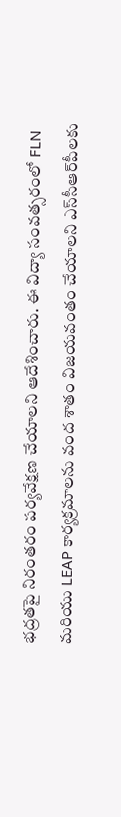భద్రతపై నిరంతరం పర్యవేక్షణ చేయాలని ఆదేశించారు. ఈ విద్యా సంవత్సరంలో FLN మరియు LEAP కార్యక్రమాలను వంద శాతం విజయవంతం చేయాలని ఎస్‌సీఆర్‌పీలకు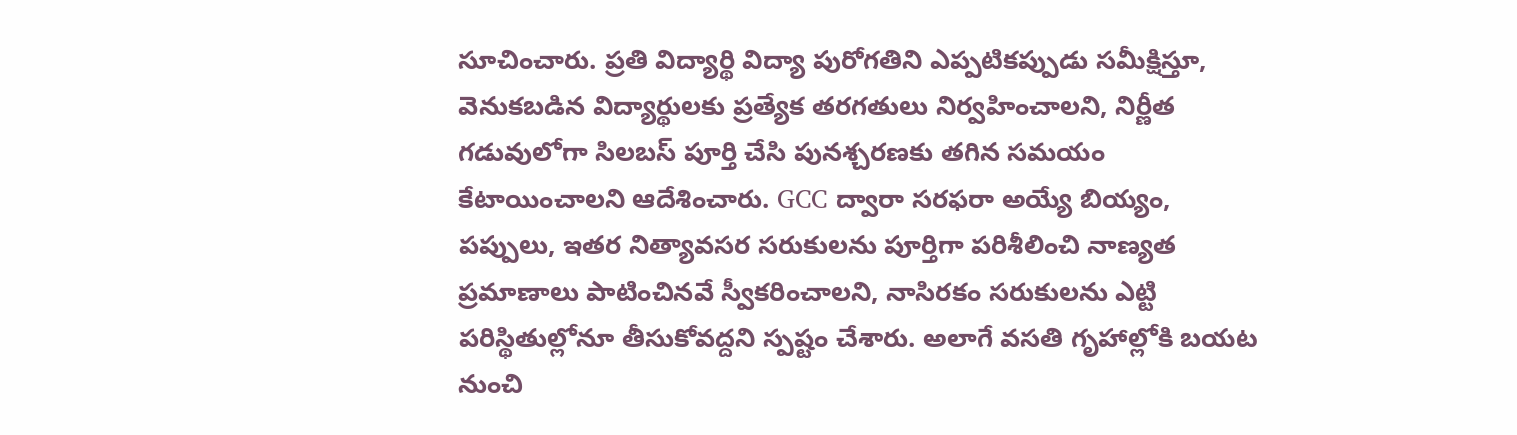సూచించారు. ప్రతి విద్యార్థి విద్యా పురోగతిని ఎప్పటికప్పుడు సమీక్షిస్తూ, వెనుకబడిన విద్యార్థులకు ప్రత్యేక తరగతులు నిర్వహించాలని, నిర్ణీత గడువులోగా సిలబస్ పూర్తి చేసి పునశ్చరణకు తగిన సమయం కేటాయించాలని ఆదేశించారు. GCC ద్వారా సరఫరా అయ్యే బియ్యం, పప్పులు, ఇతర నిత్యావసర సరుకులను పూర్తిగా పరిశీలించి నాణ్యత ప్రమాణాలు పాటించినవే స్వీకరించాలని, నాసిరకం సరుకులను ఎట్టి పరిస్థితుల్లోనూ తీసుకోవద్దని స్పష్టం చేశారు. అలాగే వసతి గృహాల్లోకి బయట నుంచి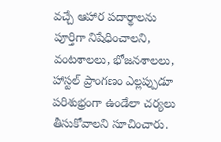వచ్చే ఆహార పదార్థాలను పూర్తిగా నిషేధించాలని, వంటశాలలు, భోజనశాలలు, హాస్టల్ ప్రాంగణం ఎల్లప్పుడూ పరిశుభ్రంగా ఉండేలా చర్యలు తీసుకోవాలని సూచించారు.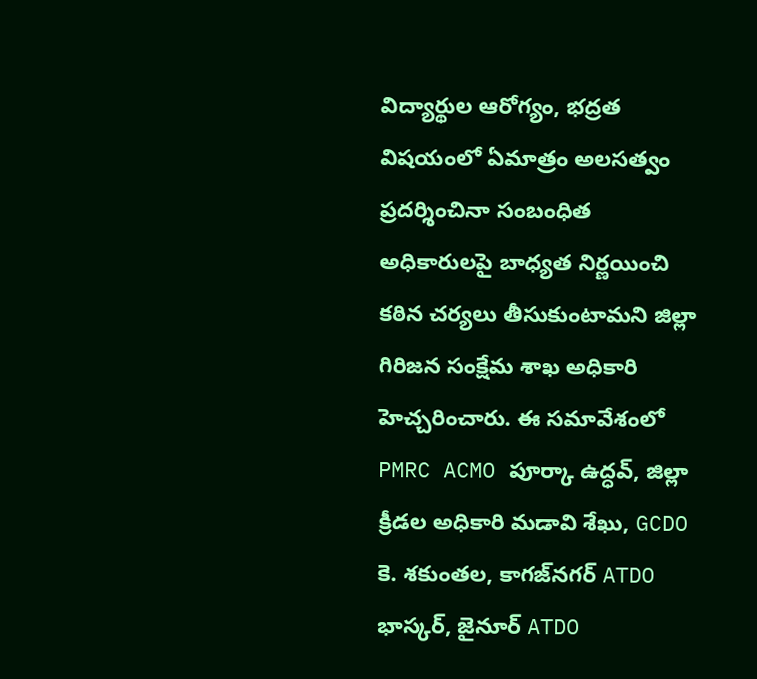విద్యార్థుల ఆరోగ్యం, భద్రత విషయంలో ఏమాత్రం అలసత్వం ప్రదర్శించినా సంబంధిత అధికారులపై బాధ్యత నిర్ణయించి కఠిన చర్యలు తీసుకుంటామని జిల్లా గిరిజన సంక్షేమ శాఖ అధికారి హెచ్చరించారు. ఈ సమావేశంలో PMRC ACMO పూర్కా ఉద్ధవ్, జిల్లా క్రీడల అధికారి మడావి శేఖు, GCDO కె. శకుంతల, కాగజ్‌నగర్ ATDO భాస్కర్, జైనూర్ ATDO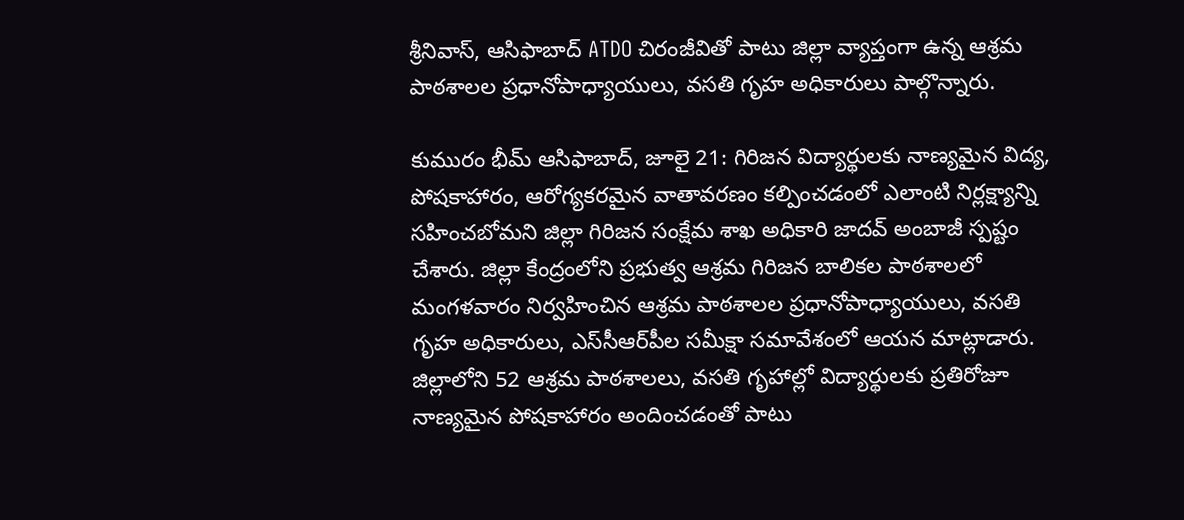శ్రీనివాస్, ఆసిఫాబాద్ ATDO చిరంజీవితో పాటు జిల్లా వ్యాప్తంగా ఉన్న ఆశ్రమ పాఠశాలల ప్రధానోపాధ్యాయులు, వసతి గృహ అధికారులు పాల్గొన్నారు.

కుమురం భీమ్ ఆసిఫాబాద్, జూలై 21: గిరిజన విద్యార్థులకు నాణ్యమైన విద్య, పోషకాహారం, ఆరోగ్యకరమైన వాతావరణం కల్పించడంలో ఎలాంటి నిర్లక్ష్యాన్ని సహించబోమని జిల్లా గిరిజన సంక్షేమ శాఖ అధికారి జాదవ్ అంబాజీ స్పష్టం చేశారు. జిల్లా కేంద్రంలోని ప్రభుత్వ ఆశ్రమ గిరిజన బాలికల పాఠశాలలో మంగళవారం నిర్వహించిన ఆశ్రమ పాఠశాలల ప్రధానోపాధ్యాయులు, వసతి గృహ అధికారులు, ఎస్‌సీఆర్‌పీల సమీక్షా సమావేశంలో ఆయన మాట్లాడారు.
జిల్లాలోని 52 ఆశ్రమ పాఠశాలలు, వసతి గృహాల్లో విద్యార్థులకు ప్రతిరోజూ నాణ్యమైన పోషకాహారం అందించడంతో పాటు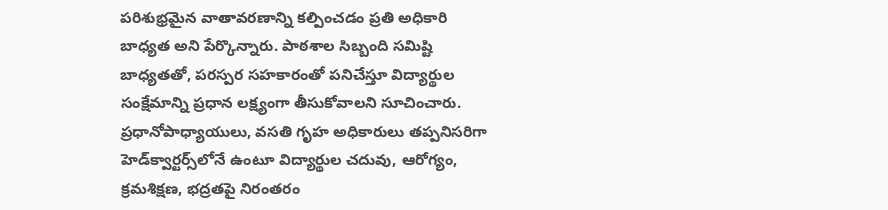పరిశుభ్రమైన వాతావరణాన్ని కల్పించడం ప్రతి అధికారి బాధ్యత అని పేర్కొన్నారు. పాఠశాల సిబ్బంది సమిష్టి బాధ్యతతో, పరస్పర సహకారంతో పనిచేస్తూ విద్యార్థుల సంక్షేమాన్ని ప్రధాన లక్ష్యంగా తీసుకోవాలని సూచించారు. ప్రధానోపాధ్యాయులు, వసతి గృహ అధికారులు తప్పనిసరిగా హెడ్‌క్వార్టర్స్‌లోనే ఉంటూ విద్యార్థుల చదువు, ఆరోగ్యం, క్రమశిక్షణ, భద్రతపై నిరంతరం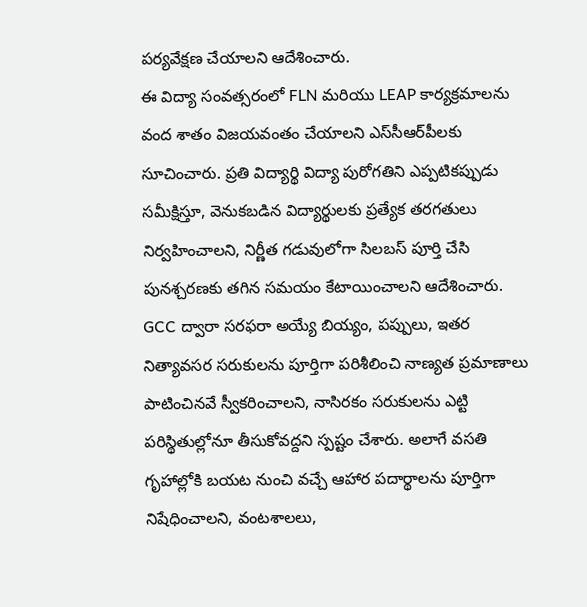పర్యవేక్షణ చేయాలని ఆదేశించారు.
ఈ విద్యా సంవత్సరంలో FLN మరియు LEAP కార్యక్రమాలను వంద శాతం విజయవంతం చేయాలని ఎస్‌సీఆర్‌పీలకు సూచించారు. ప్రతి విద్యార్థి విద్యా పురోగతిని ఎప్పటికప్పుడు సమీక్షిస్తూ, వెనుకబడిన విద్యార్థులకు ప్రత్యేక తరగతులు నిర్వహించాలని, నిర్ణీత గడువులోగా సిలబస్ పూర్తి చేసి పునశ్చరణకు తగిన సమయం కేటాయించాలని ఆదేశించారు.
GCC ద్వారా సరఫరా అయ్యే బియ్యం, పప్పులు, ఇతర నిత్యావసర సరుకులను పూర్తిగా పరిశీలించి నాణ్యత ప్రమాణాలు పాటించినవే స్వీకరించాలని, నాసిరకం సరుకులను ఎట్టి పరిస్థితుల్లోనూ తీసుకోవద్దని స్పష్టం చేశారు. అలాగే వసతి గృహాల్లోకి బయట నుంచి వచ్చే ఆహార పదార్థాలను పూర్తిగా నిషేధించాలని, వంటశాలలు,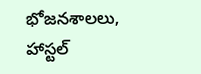భోజనశాలలు, హాస్టల్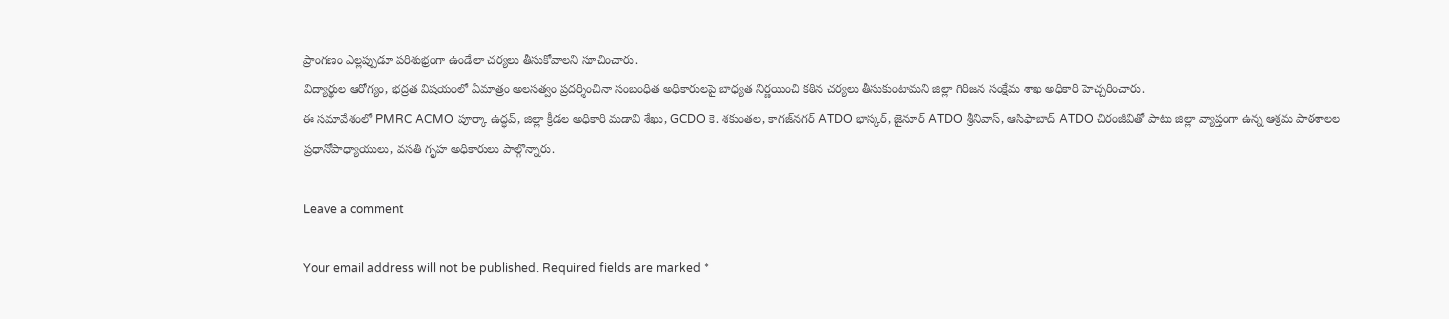ప్రాంగణం ఎల్లప్పుడూ పరిశుభ్రంగా ఉండేలా చర్యలు తీసుకోవాలని సూచించారు.
విద్యార్థుల ఆరోగ్యం, భద్రత విషయంలో ఏమాత్రం అలసత్వం ప్రదర్శించినా సంబంధిత అధికారులపై బాధ్యత నిర్ణయించి కఠిన చర్యలు తీసుకుంటామని జిల్లా గిరిజన సంక్షేమ శాఖ అధికారి హెచ్చరించారు.
ఈ సమావేశంలో PMRC ACMO పూర్కా ఉద్ధవ్, జిల్లా క్రీడల అధికారి మడావి శేఖు, GCDO కె. శకుంతల, కాగజ్‌నగర్ ATDO భాస్కర్, జైనూర్ ATDO శ్రీనివాస్, ఆసిఫాబాద్ ATDO చిరంజీవితో పాటు జిల్లా వ్యాప్తంగా ఉన్న ఆశ్రమ పాఠశాలల ప్రధానోపాధ్యాయులు, వసతి గృహ అధికారులు పాల్గొన్నారు.

Leave a comment

Your email address will not be published. Required fields are marked *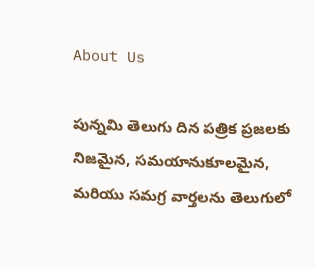About Us

పున్నమి తెలుగు దిన పత్రిక ప్రజలకు నిజమైన, సమయానుకూలమైన, మరియు సమగ్ర వార్తలను తెలుగులో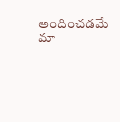అందించడమే మా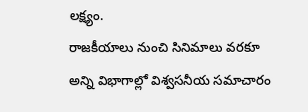లక్ష్యం.
రాజకీయాలు నుంచి సినిమాలు వరకూ అన్ని విభాగాల్లో విశ్వసనీయ సమాచారం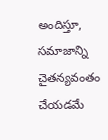అందిస్తూ, సమాజాన్ని చైతన్యవంతం చేయడమే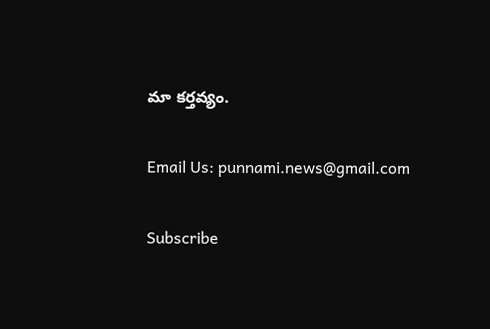మా కర్తవ్యం.

Email Us: punnami.news@gmail.com

Subscribe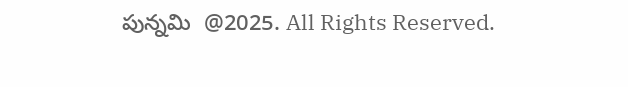పున్నమి  @2025. All Rights Reserved.